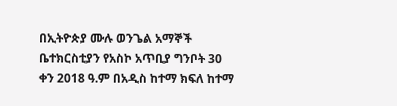በኢትዮጵያ ሙሉ ወንጌል አማኞች ቤተክርስቲያን የአስኮ አጥቢያ ግንቦት 30 ቀን 2018 ዓ.ም በአዲስ ከተማ ክፍለ ከተማ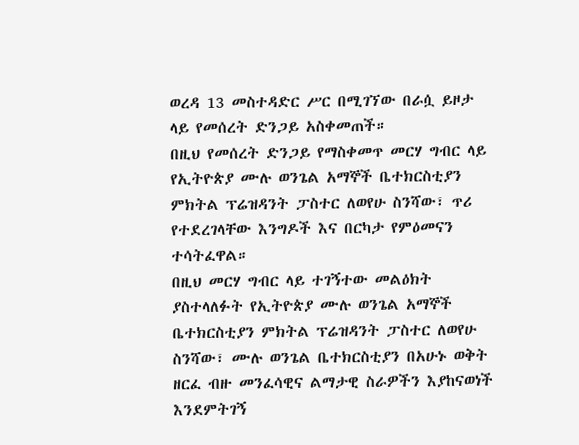ወረዳ 13 መስተዳድር ሥር በሚገኘው በራሷ ይዞታ ላይ የመሰረት ድንጋይ አስቀመጠች።
በዚህ የመሰረት ድንጋይ የማስቀመጥ መርሃ ግብር ላይ የኢትዮጵያ ሙሉ ወንጌል አማኞች ቤተክርስቲያን ምክትል ፕሬዝዳንት ፓስተር ለወየሁ ስንሻው፣ ጥሪ የተደረገላቸው እንግዶች እና በርካታ የምዕመናን ተሳትፈዋል።
በዚህ መርሃ ግብር ላይ ተገኝተው መልዕክት ያስተላለፉት የኢትዮጵያ ሙሉ ወንጌል አማኞች ቤተክርስቲያን ምክትል ፕሬዝዳንት ፓስተር ለወየሁ ስንሻው፣ ሙሉ ወንጌል ቤተክርስቲያን በአሁኑ ወቅት ዘርፈ ብዙ መንፈሳዊና ልማታዊ ስራዎችን እያከናወነች እንደምትገኝ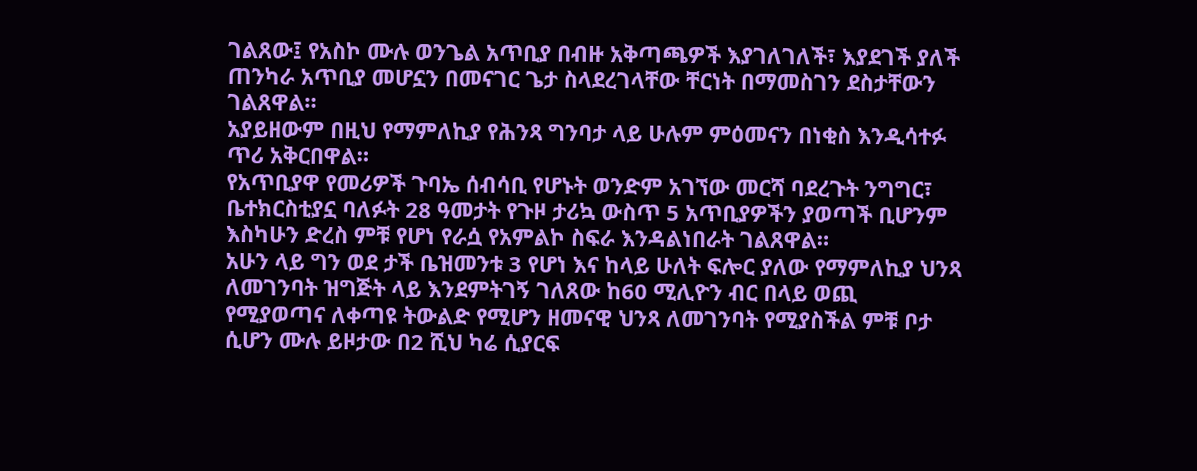ገልጸው፤ የአስኮ ሙሉ ወንጌል አጥቢያ በብዙ አቅጣጫዎች እያገለገለች፣ እያደገች ያለች ጠንካራ አጥቢያ መሆኗን በመናገር ጌታ ስላደረገላቸው ቸርነት በማመስገን ደስታቸውን ገልጸዋል።
አያይዘውም በዚህ የማምለኪያ የሕንጻ ግንባታ ላይ ሁሉም ምዕመናን በነቂስ እንዲሳተፉ ጥሪ አቅርበዋል።
የአጥቢያዋ የመሪዎች ጉባኤ ሰብሳቢ የሆኑት ወንድም አገኘው መርሻ ባደረጉት ንግግር፣ ቤተክርስቲያኗ ባለፉት 28 ዓመታት የጉዞ ታሪኳ ውስጥ 5 አጥቢያዎችን ያወጣች ቢሆንም እስካሁን ድረስ ምቹ የሆነ የራሷ የአምልኮ ስፍራ እንዳልነበራት ገልጸዋል።
አሁን ላይ ግን ወደ ታች ቤዝመንቱ 3 የሆነ እና ከላይ ሁለት ፍሎር ያለው የማምለኪያ ህንጻ ለመገንባት ዝግጅት ላይ እንደምትገኝ ገለጸው ከ60 ሚሊዮን ብር በላይ ወጪ የሚያወጣና ለቀጣዩ ትውልድ የሚሆን ዘመናዊ ህንጻ ለመገንባት የሚያስችል ምቹ ቦታ ሲሆን ሙሉ ይዞታው በ2 ሺህ ካሬ ሲያርፍ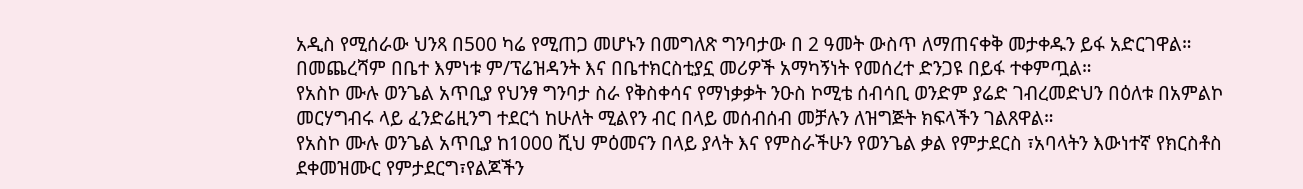አዲስ የሚሰራው ህንጻ በ500 ካሬ የሚጠጋ መሆኑን በመግለጽ ግንባታው በ 2 ዓመት ውስጥ ለማጠናቀቅ መታቀዱን ይፋ አድርገዋል።
በመጨረሻም በቤተ እምነቱ ም/ፕሬዝዳንት እና በቤተክርስቲያኗ መሪዎች አማካኝነት የመሰረተ ድንጋዩ በይፋ ተቀምጧል።
የአስኮ ሙሉ ወንጌል አጥቢያ የህንፃ ግንባታ ስራ የቅስቀሳና የማነቃቃት ንዑስ ኮሚቴ ሰብሳቢ ወንድም ያሬድ ገብረመድህን በዕለቱ በአምልኮ መርሃግብሩ ላይ ፈንድሬዚንግ ተደርጎ ከሁለት ሚልየን ብር በላይ መሰብሰብ መቻሉን ለዝግጅት ክፍላችን ገልጸዋል።
የአስኮ ሙሉ ወንጌል አጥቢያ ከ1000 ሺህ ምዕመናን በላይ ያላት እና የምስራችሁን የወንጌል ቃል የምታደርስ ፣አባላትን እውነተኛ የክርስቶስ ደቀመዝሙር የምታደርግ፣የልጆችን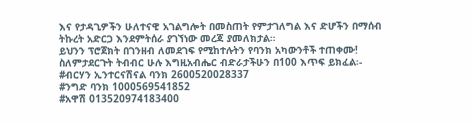እና የታዳጊዎችን ሁለተናዊ አገልግሎት በመስጠት የምታገለግል እና ድሆችን በማሰብ ትኩረት አድርጋ እንደምትሰራ ያገኘነው መረጃ ያመለክታል።
ይህንን ፕሮጀክት በገንዘብ ለመደገፍ የሚከተሉትን የባንክ አካውንቶች ተጠቀሙ! ስለምታደርጉት ትብብር ሁሉ እግዚአብሔር ብድራታችሁን በ100 እጥፍ ይክፈል፡-
#ብርሃን ኢንተርናሽናል ባንክ 2600520028337
#ንግድ ባንክ 1000569541852
#አዋሽ 013520974183400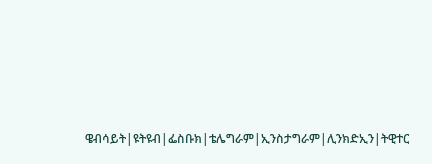ዌብሳይት|ዩትዩብ|ፌስቡክ|ቴሌግራም|ኢንስታግራም|ሊንክድኢን|ትዊተር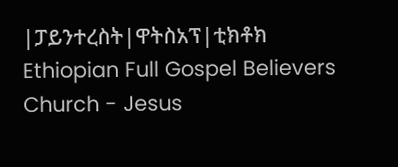|ፓይንተረስት|ዋትስአፕ|ቲክቶክ
Ethiopian Full Gospel Believers Church - Jesus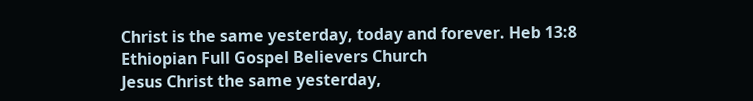Christ is the same yesterday, today and forever. Heb 13:8
Ethiopian Full Gospel Believers Church
Jesus Christ the same yesterday,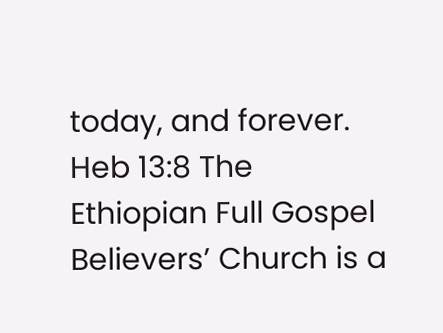today, and forever. Heb 13:8 The Ethiopian Full Gospel Believers’ Church is a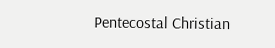Pentecostal Christian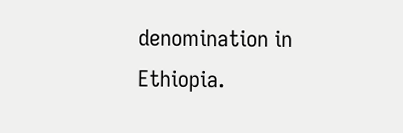denomination in Ethiopia.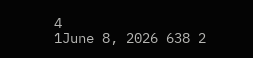4
1June 8, 2026 638 2